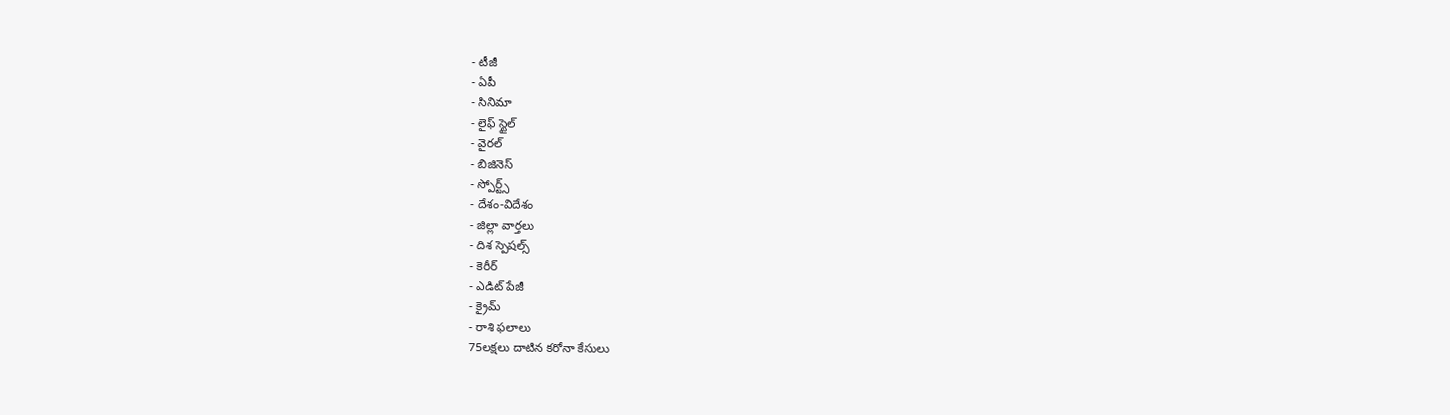- టీజీ
- ఏపీ
- సినిమా
- లైఫ్ స్టైల్
- వైరల్
- బిజినెస్
- స్పోర్ట్స్
- దేశం-విదేశం
- జిల్లా వార్తలు
- దిశ స్పెషల్స్
- కెరీర్
- ఎడిట్ పేజీ
- క్రైమ్
- రాశి ఫలాలు
75లక్షలు దాటిన కరోనా కేసులు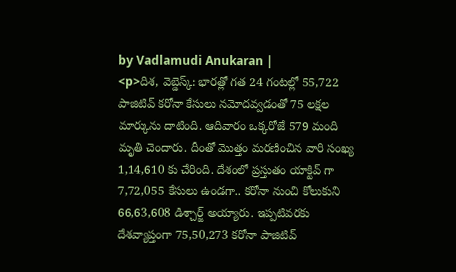by Vadlamudi Anukaran |
<p>దిశ, వెబ్డెస్క్: భారత్లో గత 24 గంటల్లో 55,722 పాజిటివ్ కరోనా కేసులు నమోదవ్వడంతో 75 లక్షల మార్కును దాటింది. ఆదివారం ఒక్కరోజే 579 మంది మృతి చెందారు. దీంతో మొత్తం మరణించిన వారి సంఖ్య 1,14,610 కు చేరింది. దేశంలో ప్రస్తుతం యాక్టివ్ గా 7,72,055 కేసులు ఉండగా.. కరోనా నుంచి కోలుకుని 66,63,608 డిశ్చార్జ్ అయ్యారు. ఇప్పటివరకు దేశవ్యాప్తంగా 75,50,273 కరోనా పాజిటివ్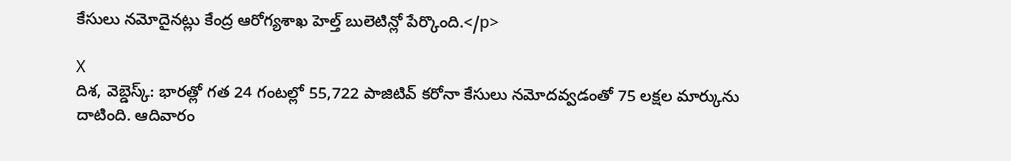కేసులు నమోదైనట్లు కేంద్ర ఆరోగ్యశాఖ హెల్త్ బులెటిన్లో పేర్కొంది.</p>

X
దిశ, వెబ్డెస్క్: భారత్లో గత 24 గంటల్లో 55,722 పాజిటివ్ కరోనా కేసులు నమోదవ్వడంతో 75 లక్షల మార్కును దాటింది. ఆదివారం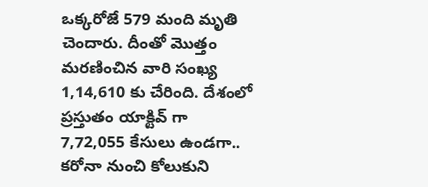ఒక్కరోజే 579 మంది మృతి చెందారు. దీంతో మొత్తం మరణించిన వారి సంఖ్య 1,14,610 కు చేరింది. దేశంలో ప్రస్తుతం యాక్టివ్ గా 7,72,055 కేసులు ఉండగా.. కరోనా నుంచి కోలుకుని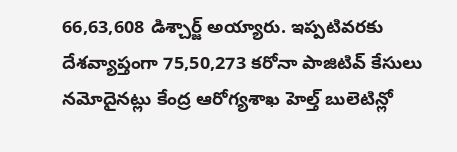66,63,608 డిశ్చార్జ్ అయ్యారు. ఇప్పటివరకు దేశవ్యాప్తంగా 75,50,273 కరోనా పాజిటివ్ కేసులు నమోదైనట్లు కేంద్ర ఆరోగ్యశాఖ హెల్త్ బులెటిన్లో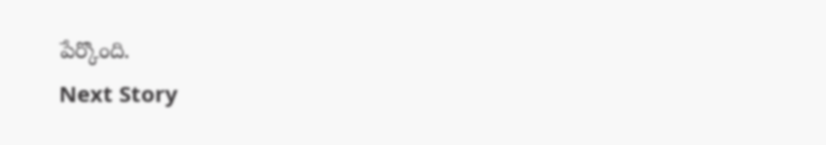పేర్కొంది.
Next Story